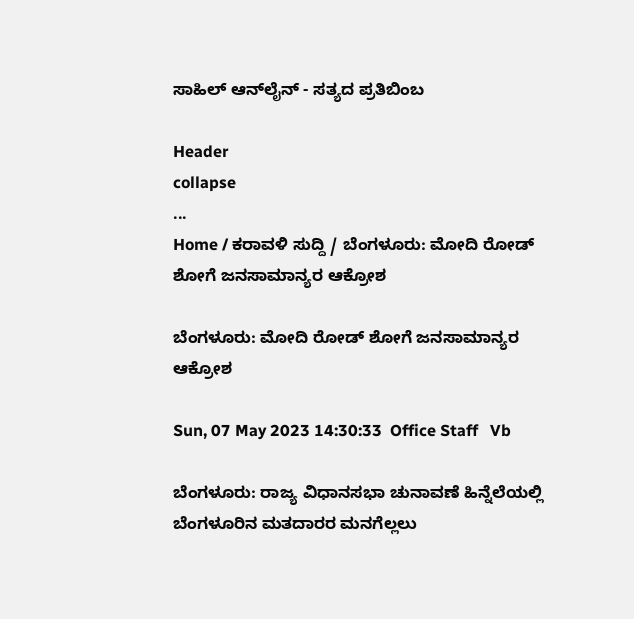ಸಾಹಿಲ್ ಆನ್‌ಲೈನ್ - ಸತ್ಯದ ಪ್ರತಿಬಿಂಬ

Header
collapse
...
Home / ಕರಾವಳಿ ಸುದ್ದಿ / ಬೆಂಗಳೂರು: ಮೋದಿ ರೋಡ್ ಶೋಗೆ ಜನಸಾಮಾನ್ಯರ ಆಕ್ರೋಶ

ಬೆಂಗಳೂರು: ಮೋದಿ ರೋಡ್ ಶೋಗೆ ಜನಸಾಮಾನ್ಯರ ಆಕ್ರೋಶ

Sun, 07 May 2023 14:30:33  Office Staff   Vb

ಬೆಂಗಳೂರು: ರಾಜ್ಯ ವಿಧಾನಸಭಾ ಚುನಾವಣೆ ಹಿನ್ನೆಲೆಯಲ್ಲಿ ಬೆಂಗಳೂರಿನ ಮತದಾರರ ಮನಗೆಲ್ಲಲು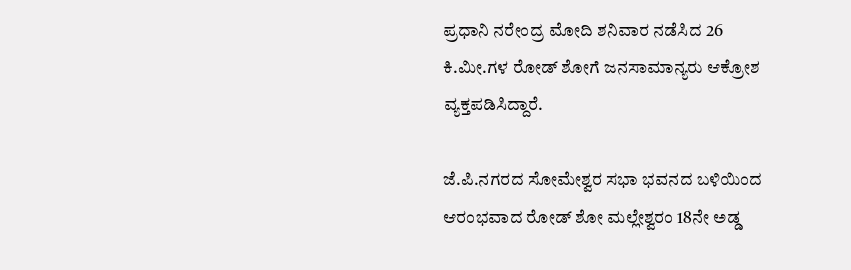ಪ್ರಧಾನಿ ನರೇಂದ್ರ ಮೋದಿ ಶನಿವಾರ ನಡೆಸಿದ 26 ಕಿ.ಮೀ.ಗಳ ರೋಡ್ ಶೋಗೆ ಜನಸಾಮಾನ್ಯರು ಆಕ್ರೋಶ ವ್ಯಕ್ತಪಡಿಸಿದ್ದಾರೆ.

ಜೆ.ಪಿ.ನಗರದ ಸೋಮೇಶ್ವರ ಸಭಾ ಭವನದ ಬಳಿಯಿಂದ ಆರಂಭವಾದ ರೋಡ್ ಶೋ ಮಲ್ಲೇಶ್ವರಂ 18ನೇ ಅಡ್ಡ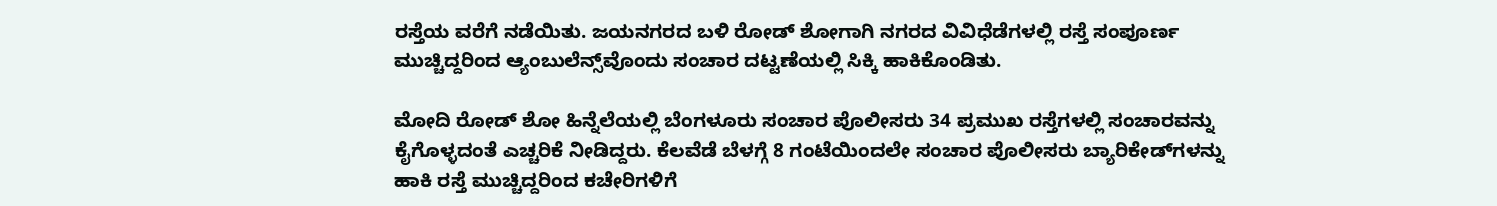ರಸ್ತೆಯ ವರೆಗೆ ನಡೆಯಿತು. ಜಯನಗರದ ಬಳಿ ರೋಡ್ ಶೋಗಾಗಿ ನಗರದ ವಿವಿಧೆಡೆಗಳಲ್ಲಿ ರಸ್ತೆ ಸಂಪೂರ್ಣ ಮುಚ್ಚಿದ್ದರಿಂದ ಆ್ಯಂಬುಲೆನ್ಸ್‌ವೊಂದು ಸಂಚಾರ ದಟ್ಟಣೆಯಲ್ಲಿ ಸಿಕ್ಕಿ ಹಾಕಿಕೊಂಡಿತು.

ಮೋದಿ ರೋಡ್ ಶೋ ಹಿನ್ನೆಲೆಯಲ್ಲಿ ಬೆಂಗಳೂರು ಸಂಚಾರ ಪೊಲೀಸರು 34 ಪ್ರಮುಖ ರಸ್ತೆಗಳಲ್ಲಿ ಸಂಚಾರವನ್ನು ಕೈಗೊಳ್ಳದಂತೆ ಎಚ್ಚರಿಕೆ ನೀಡಿದ್ದರು. ಕೆಲವೆಡೆ ಬೆಳಗ್ಗೆ 8 ಗಂಟೆಯಿಂದಲೇ ಸಂಚಾರ ಪೊಲೀಸರು ಬ್ಯಾರಿಕೇಡ್‌ಗಳನ್ನು ಹಾಕಿ ರಸ್ತೆ ಮುಚ್ಚಿದ್ದರಿಂದ ಕಚೇರಿಗಳಿಗೆ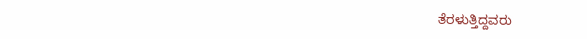ತೆರಳುತ್ತಿದ್ದವರು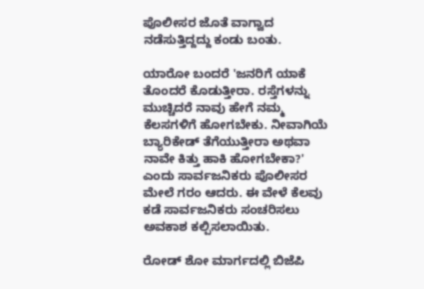ಪೊಲೀಸರ ಜೊತೆ ವಾಗ್ವಾದ ನಡೆಸುತ್ತಿದ್ದದ್ದು ಕಂಡು ಬಂತು.

ಯಾರೋ ಬಂದರೆ 'ಜನರಿಗೆ ಯಾಕೆ ತೊಂದರೆ ಕೊಡುತ್ತೀರಾ. ರಸ್ತೆಗಳನ್ನು ಮುಚ್ಚಿದರೆ ನಾವು ಹೇಗೆ ನಮ್ಮ ಕೆಲಸಗಳಿಗೆ ಹೋಗಬೇಕು. ನೀವಾಗಿಯೆ ಬ್ಯಾರಿಕೇಡ್ ತೆಗೆಯುತ್ತೀರಾ ಅಥವಾ ನಾವೇ ಕಿತ್ತು ಹಾಕಿ ಹೋಗಬೇಕಾ?' ಎಂದು ಸಾರ್ವಜನಿಕರು ಪೊಲೀಸರ ಮೇಲೆ ಗರಂ ಆದರು. ಈ ವೇಳೆ ಕೆಲವು ಕಡೆ ಸಾರ್ವಜನಿಕರು ಸಂಚರಿಸಲು ಅವಕಾಶ ಕಲ್ಪಿಸಲಾಯಿತು.

ರೋಡ್ ಶೋ ಮಾರ್ಗದಲ್ಲಿ ಬಿಜೆಪಿ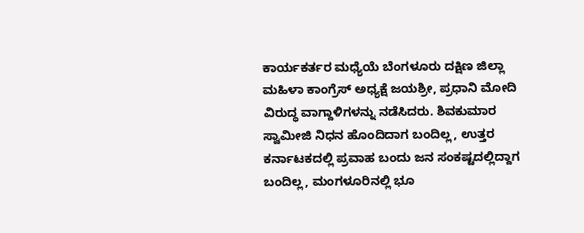ಕಾರ್ಯಕರ್ತರ ಮಧ್ಯೆಯೆ ಬೆಂಗಳೂರು ದಕ್ಷಿಣ ಜಿಲ್ಲಾ ಮಹಿಳಾ ಕಾಂಗ್ರೆಸ್ ಅಧ್ಯಕ್ಷೆ ಜಯಶ್ರೀ, ಪ್ರಧಾನಿ ಮೋದಿ ವಿರುದ್ಧ ವಾಗ್ದಾಳಿಗಳನ್ನು ನಡೆಸಿದರು. ಶಿವಕುಮಾರ ಸ್ವಾಮೀಜಿ ನಿಧನ ಹೊಂದಿದಾಗ ಬಂದಿಲ್ಲ, ಉತ್ತರ ಕರ್ನಾಟಕದಲ್ಲಿ ಪ್ರವಾಹ ಬಂದು ಜನ ಸಂಕಷ್ಟದಲ್ಲಿದ್ದಾಗ ಬಂದಿಲ್ಲ, ಮಂಗಳೂರಿನಲ್ಲಿ ಭೂ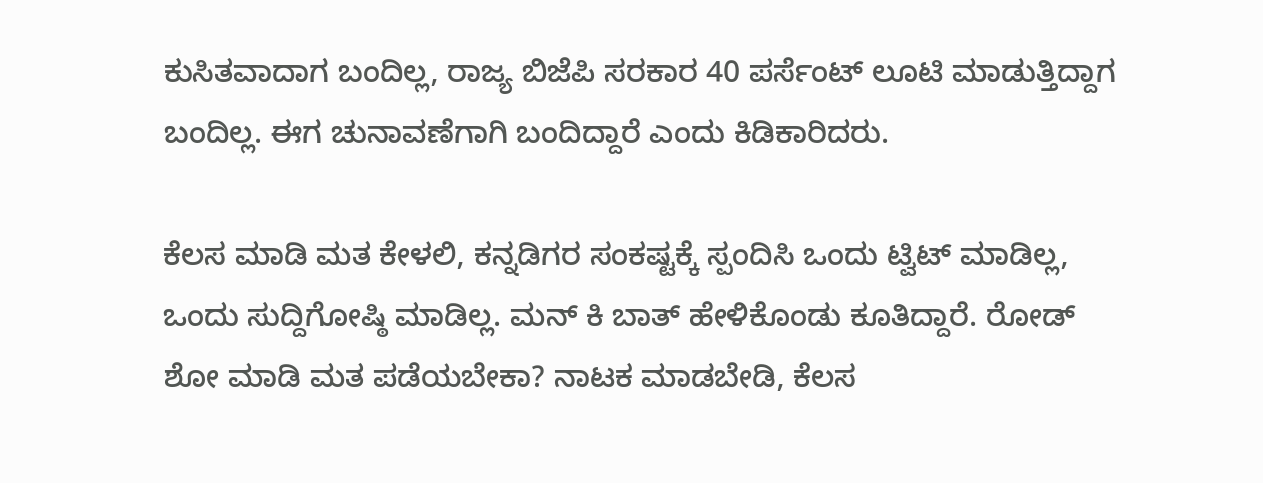ಕುಸಿತವಾದಾಗ ಬಂದಿಲ್ಲ, ರಾಜ್ಯ ಬಿಜೆಪಿ ಸರಕಾರ 40 ಪರ್ಸೆಂಟ್ ಲೂಟಿ ಮಾಡುತ್ತಿದ್ದಾಗ ಬಂದಿಲ್ಲ. ಈಗ ಚುನಾವಣೆಗಾಗಿ ಬಂದಿದ್ದಾರೆ ಎಂದು ಕಿಡಿಕಾರಿದರು.

ಕೆಲಸ ಮಾಡಿ ಮತ ಕೇಳಲಿ, ಕನ್ನಡಿಗರ ಸಂಕಷ್ಟಕ್ಕೆ ಸ್ಪಂದಿಸಿ ಒಂದು ಟ್ವಿಟ್ ಮಾಡಿಲ್ಲ, ಒಂದು ಸುದ್ದಿಗೋಷ್ಠಿ ಮಾಡಿಲ್ಲ. ಮನ್ ಕಿ ಬಾತ್ ಹೇಳಿಕೊಂಡು ಕೂತಿದ್ದಾರೆ. ರೋಡ್ ಶೋ ಮಾಡಿ ಮತ ಪಡೆಯಬೇಕಾ? ನಾಟಕ ಮಾಡಬೇಡಿ, ಕೆಲಸ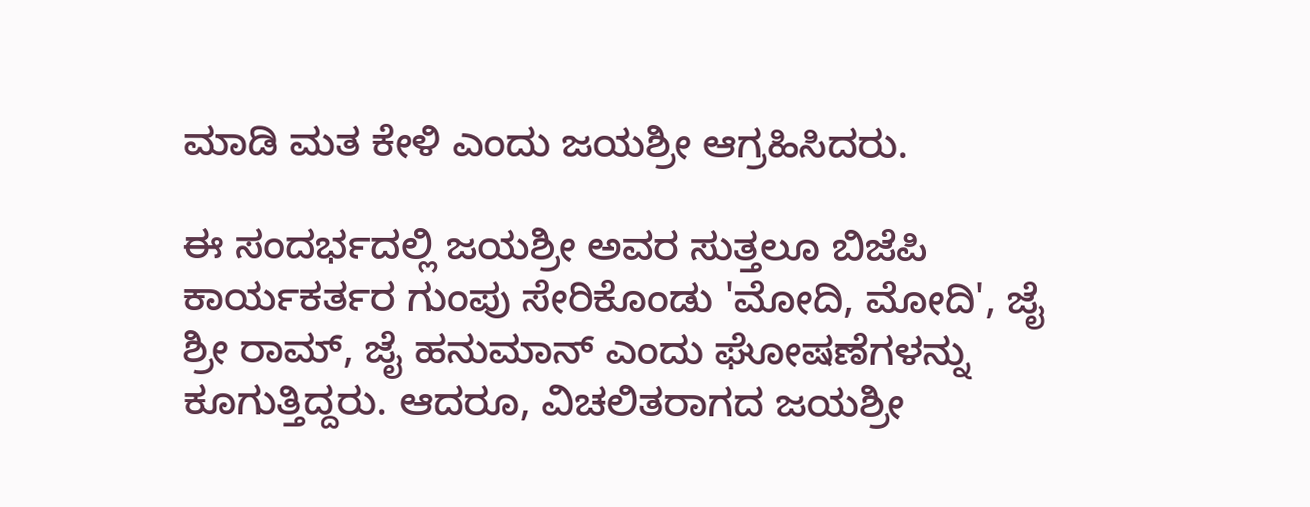ಮಾಡಿ ಮತ ಕೇಳಿ ಎಂದು ಜಯಶ್ರೀ ಆಗ್ರಹಿಸಿದರು.

ಈ ಸಂದರ್ಭದಲ್ಲಿ ಜಯಶ್ರೀ ಅವರ ಸುತ್ತಲೂ ಬಿಜೆಪಿ ಕಾರ್ಯಕರ್ತರ ಗುಂಪು ಸೇರಿಕೊಂಡು 'ಮೋದಿ, ಮೋದಿ', ಜೈ ಶ್ರೀ ರಾಮ್, ಜೈ ಹನುಮಾನ್ ಎಂದು ಘೋಷಣೆಗಳನ್ನು ಕೂಗುತ್ತಿದ್ದರು. ಆದರೂ, ವಿಚಲಿತರಾಗದ ಜಯಶ್ರೀ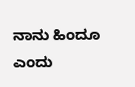ನಾನು ಹಿಂದೂ ಎಂದು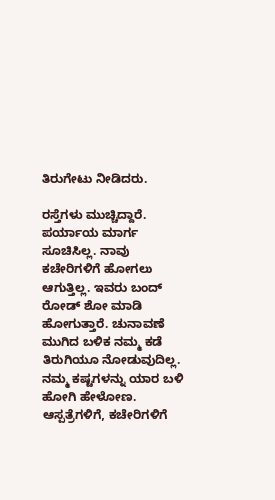ತಿರುಗೇಟು ನೀಡಿದರು.

ರಸ್ತೆಗಳು ಮುಚ್ಚಿದ್ದಾರೆ. ಪರ್ಯಾಯ ಮಾರ್ಗ ಸೂಚಿಸಿಲ್ಲ. ನಾವು ಕಚೇರಿಗಳಿಗೆ ಹೋಗಲು ಆಗುತ್ತಿಲ್ಲ. ಇವರು ಬಂದ್ ರೋಡ್ ಶೋ ಮಾಡಿ ಹೋಗುತ್ತಾರೆ. ಚುನಾವಣೆ ಮುಗಿದ ಬಳಿಕ ನಮ್ಮ ಕಡೆ ತಿರುಗಿಯೂ ನೋಡುವುದಿಲ್ಲ. ನಮ್ಮ ಕಷ್ಟಗಳನ್ನು ಯಾರ ಬಳಿ ಹೋಗಿ ಹೇಳೋಣ. ಆಸ್ಪತ್ರೆಗಳಿಗೆ, ಕಚೇರಿಗಳಿಗೆ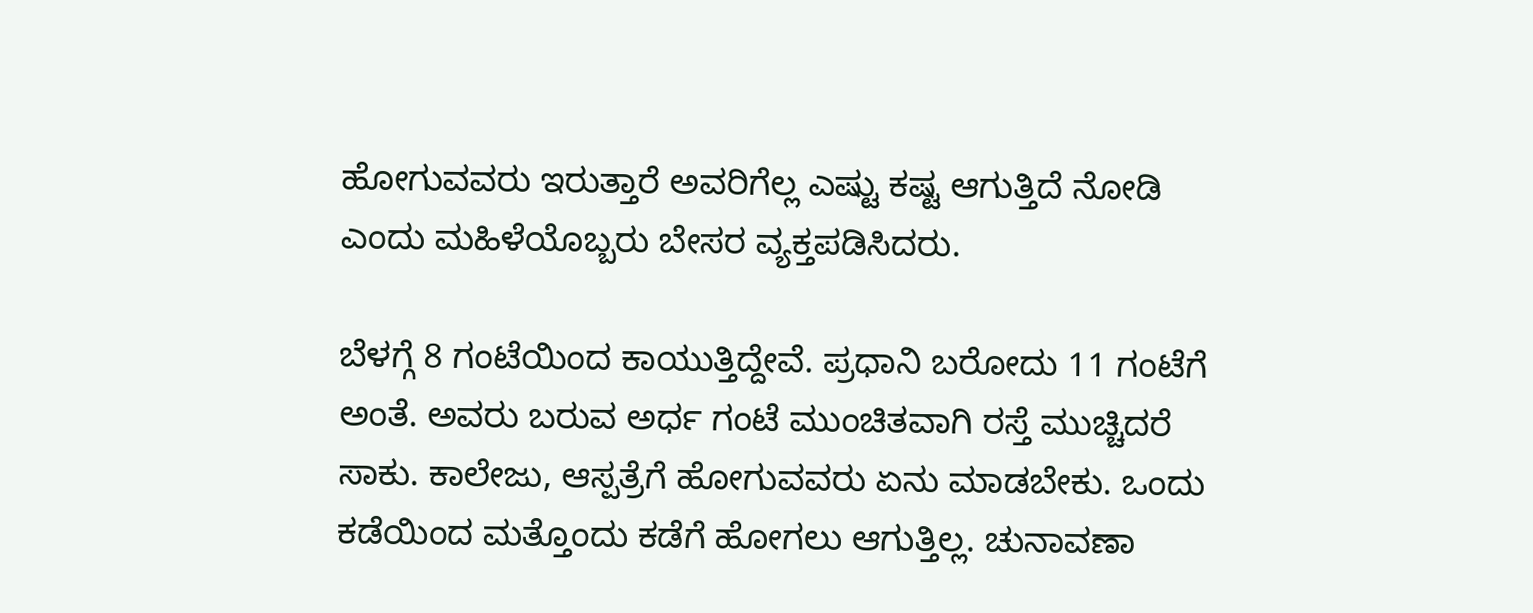ಹೋಗುವವರು ಇರುತ್ತಾರೆ ಅವರಿಗೆಲ್ಲ ಎಷ್ಟು ಕಷ್ಟ ಆಗುತ್ತಿದೆ ನೋಡಿ ಎಂದು ಮಹಿಳೆಯೊಬ್ಬರು ಬೇಸರ ವ್ಯಕ್ತಪಡಿಸಿದರು.

ಬೆಳಗ್ಗೆ 8 ಗಂಟೆಯಿಂದ ಕಾಯುತ್ತಿದ್ದೇವೆ. ಪ್ರಧಾನಿ ಬರೋದು 11 ಗಂಟೆಗೆ ಅಂತೆ. ಅವರು ಬರುವ ಅರ್ಧ ಗಂಟೆ ಮುಂಚಿತವಾಗಿ ರಸ್ತೆ ಮುಚ್ಚಿದರೆ ಸಾಕು. ಕಾಲೇಜು, ಆಸ್ಪತ್ರೆಗೆ ಹೋಗುವವರು ಏನು ಮಾಡಬೇಕು. ಒಂದು ಕಡೆಯಿಂದ ಮತ್ತೊಂದು ಕಡೆಗೆ ಹೋಗಲು ಆಗುತ್ತಿಲ್ಲ. ಚುನಾವಣಾ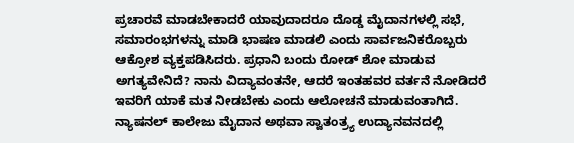ಪ್ರಚಾರವೆ ಮಾಡಬೇಕಾದರೆ ಯಾವುದಾದರೂ ದೊಡ್ಡ ಮೈದಾನಗಳಲ್ಲಿ ಸಭೆ, ಸಮಾರಂಭಗಳನ್ನು ಮಾಡಿ ಭಾಷಣ ಮಾಡಲಿ ಎಂದು ಸಾರ್ವಜನಿಕರೊಬ್ಬರು ಆಕ್ರೋಶ ವ್ಯಕ್ತಪಡಿಸಿದರು. ಪ್ರಧಾನಿ ಬಂದು ರೋಡ್ ಶೋ ಮಾಡುವ ಅಗತ್ಯವೇನಿದೆ? ನಾನು ವಿದ್ಯಾವಂತನೇ, ಆದರೆ ಇಂತಹವರ ವರ್ತನೆ ನೋಡಿದರೆ ಇವರಿಗೆ ಯಾಕೆ ಮತ ನೀಡಬೇಕು ಎಂದು ಆಲೋಚನೆ ಮಾಡುವಂತಾಗಿದೆ. ನ್ಯಾಷನಲ್ ಕಾಲೇಜು ಮೈದಾನ ಅಥವಾ ಸ್ವಾತಂತ್ರ್ಯ ಉದ್ಯಾನವನದಲ್ಲಿ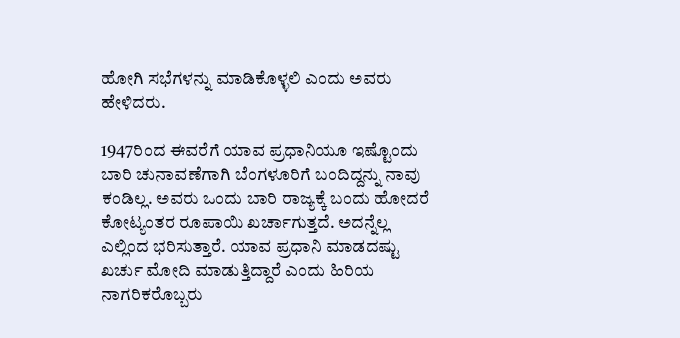ಹೋಗಿ ಸಭೆಗಳನ್ನು ಮಾಡಿಕೊಳ್ಳಲಿ ಎಂದು ಅವರು ಹೇಳಿದರು.

1947ರಿಂದ ಈವರೆಗೆ ಯಾವ ಪ್ರಧಾನಿಯೂ ಇಷ್ಟೊಂದು ಬಾರಿ ಚುನಾವಣೆಗಾಗಿ ಬೆಂಗಳೂರಿಗೆ ಬಂದಿದ್ದನ್ನು ನಾವು ಕಂಡಿಲ್ಲ. ಅವರು ಒಂದು ಬಾರಿ ರಾಜ್ಯಕ್ಕೆ ಬಂದು ಹೋದರೆ ಕೋಟ್ಯಂತರ ರೂಪಾಯಿ ಖರ್ಚಾಗುತ್ತದೆ. ಅದನ್ನೆಲ್ಲ ಎಲ್ಲಿಂದ ಭರಿಸುತ್ತಾರೆ. ಯಾವ ಪ್ರಧಾನಿ ಮಾಡದಷ್ಟು ಖರ್ಚು ಮೋದಿ ಮಾಡುತ್ತಿದ್ದಾರೆ ಎಂದು ಹಿರಿಯ ನಾಗರಿಕರೊಬ್ಬರು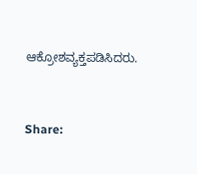ಆಕ್ರೋಶವ್ಯಕ್ತಪಡಿಸಿದರು.


Share: